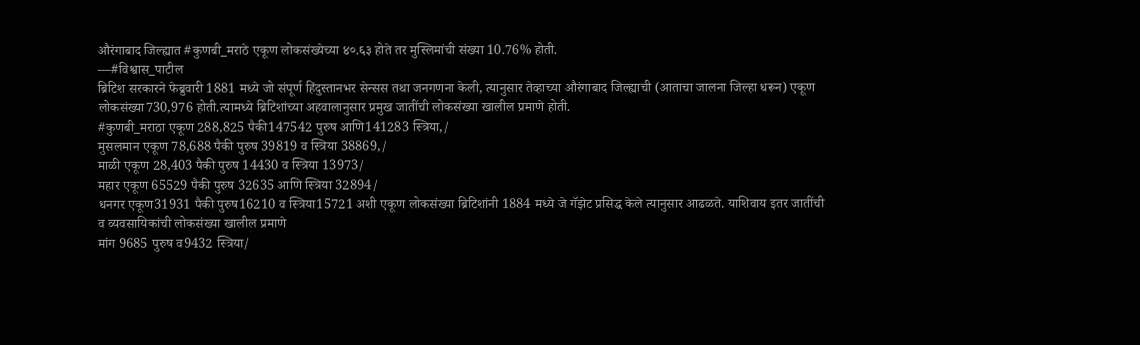औरंगाबाद जिल्ह्यात #कुणबी_मराठे एकूण लोकसंख्येच्या ४०.६३ होते तर मुस्लिमांची संख्या 10.76% होती.
—#विश्वास_पाटील
ब्रिटिश सरकारने फेब्रुवारी 1881 मध्ये जो संपूर्ण हिंदुस्तानभर सेन्सस तथा जनगणना केली, त्यानुसार तेव्हाच्या औरंगाबाद जिल्ह्याची (आताचा जालना जिल्हा धरून) एकूण लोकसंख्या730,976 होती.त्यामध्ये ब्रिटिशांच्या अहवालानुसार प्रमुख जातींची लोकसंख्या खालील प्रमाणे होती.
#कुणबी_मराठा एकूण 288,825 पैकी147542 पुरुष आणि141283 स्त्रिया,/
मुसलमान एकूण 78,688 पैकी पुरुष 39819 व स्त्रिया 38869,/
माळी एकूण 28,403 पैकी पुरुष 14430 व स्त्रिया 13973/
महार एकूण 65529 पैकी पुरुष 32635 आणि स्त्रिया 32894/
धनगर एकूण31931 पैकी पुरुष16210 व स्त्रिया15721 अशी एकूण लोकसंख्या ब्रिटिशांनी 1884 मध्ये जे गॅझेट प्रसिद्ध केले त्यानुसार आढळते. याशिवाय इतर जातींची व व्यवसायिकांची लोकसंख्या खालील प्रमाणे
मांग 9685 पुरुष व9432 स्त्रिया/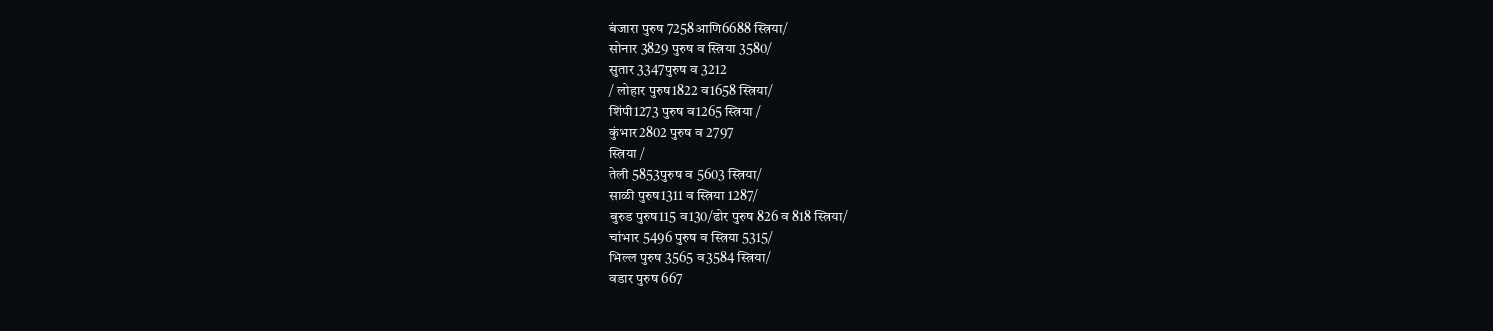बंजारा पुरुष 7258आणि6688 स्त्रिया/
सोनार 3829 पुरुष व स्त्रिया 3580/
सुतार 3347पुरुष व 3212
/ लोहार पुरुष1822 व1658 स्त्रिया/
शिंपी1273 पुरुष व1265 स्त्रिया /
कुंभार2802 पुरुष व 2797
स्त्रिया /
तेली 5853पुरुष व 5603 स्त्रिया/
साळी पुरुष1311 व स्त्रिया 1287/
बुरुड पुरुष115 व130/ढोर पुरुष 826 व 818 स्त्रिया/
चांभार 5496 पुरुष व स्त्रिया 5315/
भिल्ल पुरुष 3565 व3584 स्त्रिया/
वडार पुरुष 667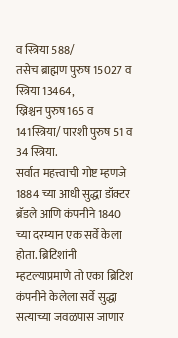व स्त्रिया 588/
तसेच ब्राह्मण पुरुष 15027 व स्त्रिया 13464,
ख्रिश्चन पुरुष165 व 141स्त्रिया/ पारशी पुरुष 51 व 34 स्त्रिया.
सर्वात महत्त्वाची गोष्ट म्हणजे 1884 च्या आधी सुद्धा डॉक्टर ब्रॅडले आणि कंपनीने 1840 च्या दरम्यान एक सर्वे केला होता. ब्रिटिशांनी म्हटल्याप्रमाणे तो एका ब्रिटिश कंपनीने केलेला सर्वे सुद्धा सत्याच्या जवळपास जाणार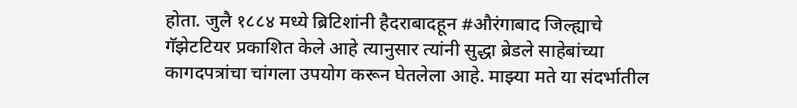होता. जुलै १८८४ मध्ये ब्रिटिशांनी हैदराबादहून #औरंगाबाद जिल्ह्याचे गॅझेटटियर प्रकाशित केले आहे त्यानुसार त्यांनी सुद्धा ब्रेडले साहेबांच्या कागदपत्रांचा चांगला उपयोग करून घेतलेला आहे. माझ्या मते या संदर्भातील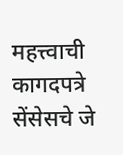महत्त्वाची कागदपत्रे सेंसेसचे जे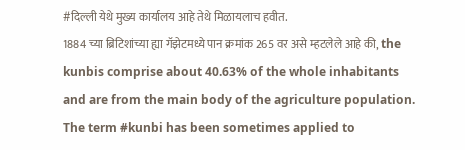#दिल्ली येथे मुख्य कार्यालय आहे तेथे मिळायलाच हवीत.
1884 च्या ब्रिटिशांच्या ह्या गॅझेटमध्ये पान क्रमांक 265 वर असे म्हटलेले आहे की, the kunbis comprise about 40.63% of the whole inhabitants and are from the main body of the agriculture population. The term #kunbi has been sometimes applied to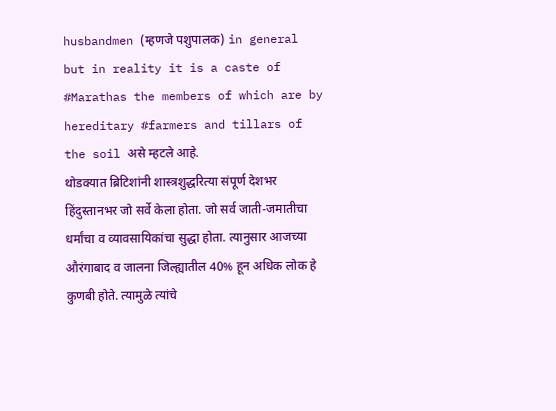husbandmen (म्हणजे पशुपालक) in general but in reality it is a caste of #Marathas the members of which are by hereditary #farmers and tillars of the soil असे म्हटले आहे.
थोडक्यात ब्रिटिशांनी शास्त्रशुद्धरित्या संपूर्ण देशभर हिंदुस्तानभर जो सर्वे केला होता. जो सर्व जाती-जमातीचा धर्मांचा व व्यावसायिकांचा सुद्धा होता. त्यानुसार आजच्या औरंगाबाद व जालना जिल्ह्यातील 40% हून अधिक लोक हे कुणबी होते. त्यामुळे त्यांचे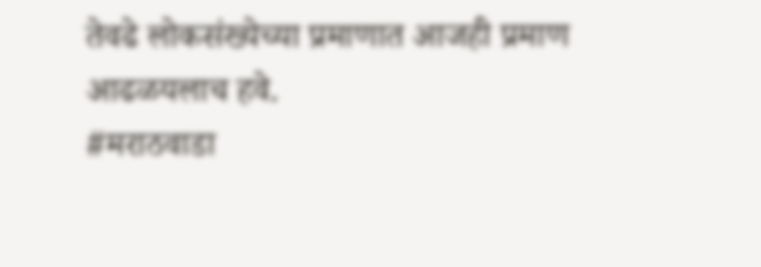तेवढे लोकसंख्येच्या प्रमाणात आजही प्रमाण आढळयलाच हवे.
#मराठवाडा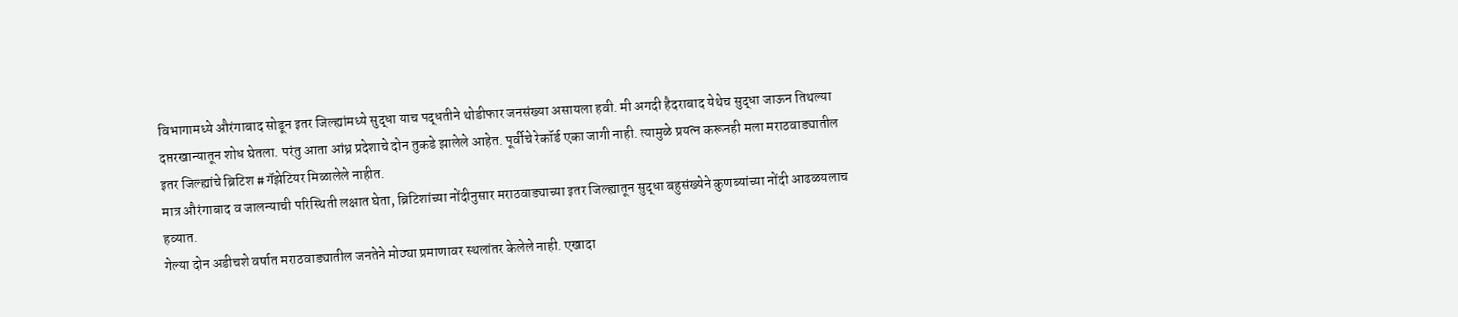विभागामध्ये औरंगाबाद सोडून इतर जिल्ह्यांमध्ये सुद्धा याच पद्धतीने थोडीफार जनसंख्या असायला हवी. मी अगदी हैदराबाद येथेच सुद्धा जाऊन तिथल्या दप्तरखान्यातून शोध घेतला. परंतु आता आंध्र प्रदेशाचे दोन तुकडे झालेले आहेत. पूर्वीचे रेकॉर्ड एका जागी नाही. त्यामुळे प्रयत्न करूनही मला मराठवाड्यातील इतर जिल्ह्यांचे ब्रिटिश #गॅझेटियर मिळालेले नाहीत.
मात्र औरंगाबाद व जालन्याची परिस्थिती लक्षात घेता, ब्रिटिशांच्या नोंदीनुसार मराठवाड्याच्या इतर जिल्ह्यातून सुद्धा बहुसंख्येने कुणब्यांच्या नोंदी आढळयलाच हव्यात.
गेल्या दोन अडीचशे वर्षात मराठवाड्यातील जनतेने मोठ्या प्रमाणावर स्थलांतर केलेले नाही. एखादा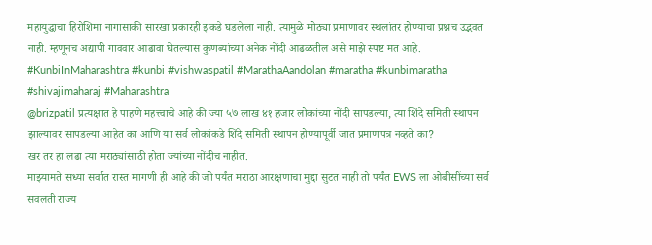महायुद्धाचा हिरोशिमा नागासाकी सारखा प्रकारही इकडे घडलेला नाही. त्यामुळे मोठ्या प्रमाणावर स्थलांतर होण्याचा प्रश्नच उद्भवत नाही. म्हणूनच अद्यापी गाववार आढावा घेतल्यास कुणब्यांच्या अनेक नोंदी आढळतील असे माझे स्पष्ट मत आहे.
#KunbiInMaharashtra #kunbi #vishwaspatil #MarathaAandolan #maratha #kunbimaratha #shivajimaharaj #Maharashtra
@brizpatil प्रत्यक्षात हे पाहणे महत्त्वाचे आहे की ज्या ५७ लाख ४१ हजार लोकांच्या नोंदी सापडल्या, त्या शिंदे समिती स्थापन झाल्यावर सापडल्या आहेत का आणि या सर्व लोकांकडे शिंदे समिती स्थापन होण्यापूर्वी जात प्रमाणपत्र नव्हते का?
खर तर हा लढा त्या मराठ्यांसाठी होता ज्यांच्या नोंदीच नाहीत.
माझ्यामते सध्या सर्वात रास्त मागणी ही आहे की जो पर्यंत मराठा आरक्षणाचा मुद्दा सुटत नाही तो पर्यंत EWS ला ओबीसींच्या सर्व सवलती राज्य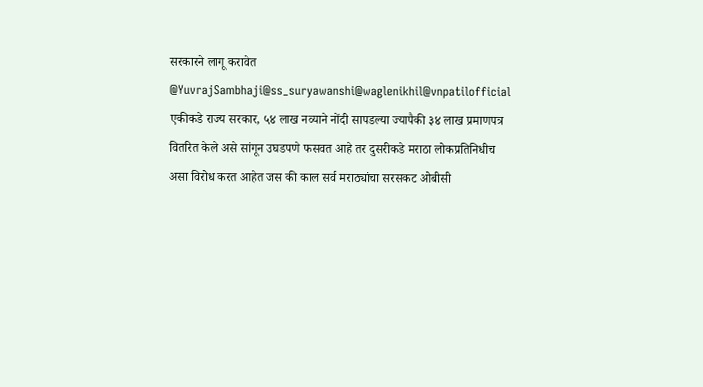सरकारने लागू करावेत
@YuvrajSambhaji@ss_suryawanshi@waglenikhil@vnpatilofficial
एकीकडे राज्य सरकार, ५४ लाख नव्याने नोंदी सापडल्या ज्यापैकी ३४ लाख प्रमाणपत्र वितरित केले असे सांगून उघडपणे फसवत आहे तर दुसरीकडे मराठा लोकप्रतिनिधीच असा विरोध करत आहेत जस की काल सर्व मराठ्यांचा सरसकट ओबीसी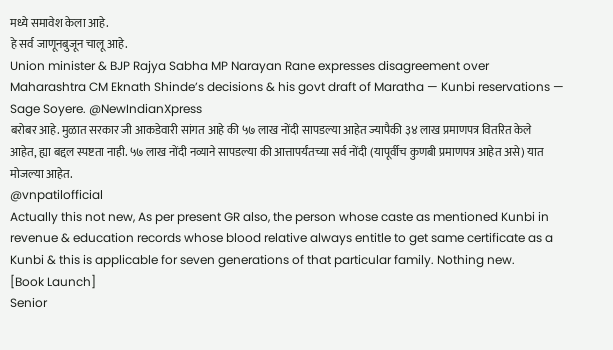मध्ये समावेश केला आहे.
हे सर्व जाणूनबुजून चालू आहे.
Union minister & BJP Rajya Sabha MP Narayan Rane expresses disagreement over Maharashtra CM Eknath Shinde’s decisions & his govt draft of Maratha — Kunbi reservations — Sage Soyere. @NewIndianXpress
बरोबर आहे. मुळात सरकार जी आकडेवारी सांगत आहे की ५७ लाख नोंदी सापडल्या आहेत ज्यापैकी ३४ लाख प्रमाणपत्र वितरित केले आहेत, ह्या बद्दल स्पष्टता नाही. ५७ लाख नोंदी नव्याने सापडल्या की आत्तापर्यंतच्या सर्व नोंदी (यापूर्वीच कुणबी प्रमाणपत्र आहेत असे) यात मोजल्या आहेत.
@vnpatilofficial
Actually this not new, As per present GR also, the person whose caste as mentioned Kunbi in revenue & education records whose blood relative always entitle to get same certificate as a Kunbi & this is applicable for seven generations of that particular family. Nothing new.
[Book Launch]
Senior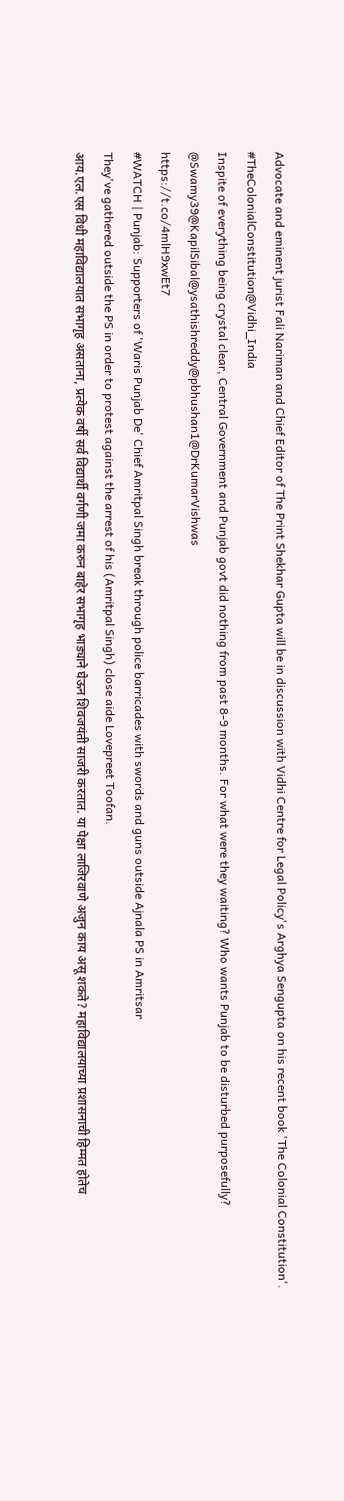Advocate and eminent jurist Fali Nariman and Chief Editor of The Print Shekhar Gupta will be in discussion with Vidhi Centre for Legal Policy's Arghya Sengupta on his recent book 'The Colonial Constitution'.
#TheColonialConstitution@Vidhi_India
Inspite of everything being crystal clear, Central Government and Punjab govt did nothing from past 8-9 months. For what were they waiting? Who wants Punjab to be disturbed purposefully?
@Swamy39@KapilSibal@ysathishreddy@pbhushan1@DrKumarVishwas
https://t.co/4mlH9xwEt7
#WATCH | Punjab: Supporters of 'Waris Punjab De' Chief Amritpal Singh break through police barricades with swords and guns outside Ajnala PS in Amritsar
They've gathered outside the PS in order to protest against the arrest of his (Amritpal Singh) close aide Lovepreet Toofan.
आय.एल.एस विधी महाविद्यालयात सभागृह असताना, प्रत्येक वर्षी सर्व विद्यार्थी वर्गणी जमा करुन बाहेर सभागृह भाड्याने घेऊन शिवजयंती साजरी करतात. या पेक्षा लाजिरवाणे अजुन काय असू शकते? महाविद्यालयाच्या प्रशासनाची हिम्मत होतेच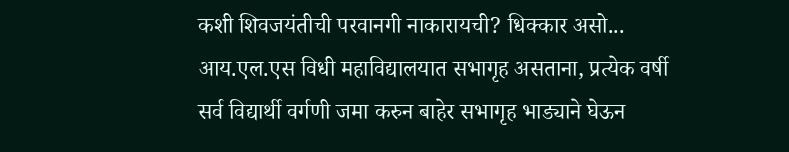कशी शिवजयंतीची परवानगी नाकारायची? धिक्कार असो...
आय.एल.एस विधी महाविद्यालयात सभागृह असताना, प्रत्येक वर्षी सर्व विद्यार्थी वर्गणी जमा करुन बाहेर सभागृह भाड्याने घेऊन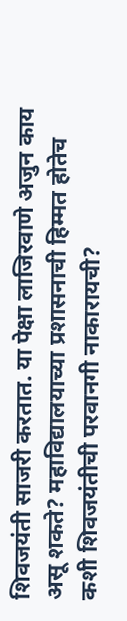शिवजयंती साजरी करतात. या पेक्षा लाजिरवाणे अजुन काय असू शकते? महाविद्यालयाच्या प्रशासनाची हिम्मत होतेच कशी शिवजयंतीची परवानगी नाकारायची?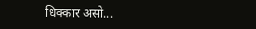धिक्कार असो...